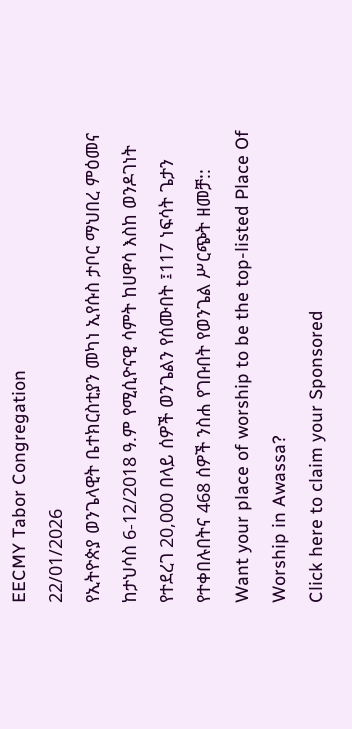EECMY Tabor Congregation
22/01/2026
የኢትዮጵያ ወንጌላዊት ቤተክርስቲያን መካነ ኢየሱስ ታቦር ማህበረ ምዕመና ከታህሳስ 6-12/2018 ዓ.ም የሚሲዮናዊ ሳምት ከሀዋሳ እስከ ወንዶገነት የተደረገ 20,000 በላይ ሰዎች ወንጌልን የሰሙበት ፤117 ነፍሳት ጌታን የተቀበሉበትና 468 ሰዎች ንስሐ የገቡበት የወንጌል ሥርጭት ዘመቻ::
Want your place of worship to be the top-listed Place Of Worship in Awassa?
Click here to claim your Sponsored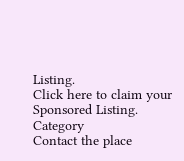Listing.
Click here to claim your Sponsored Listing.
Category
Contact the place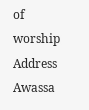of worship
Address
Awassa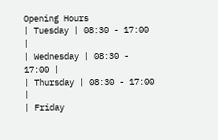Opening Hours
| Tuesday | 08:30 - 17:00 |
| Wednesday | 08:30 - 17:00 |
| Thursday | 08:30 - 17:00 |
| Friday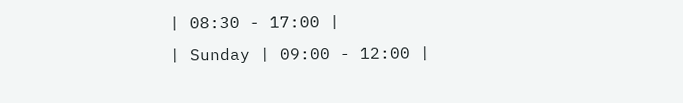| 08:30 - 17:00 |
| Sunday | 09:00 - 12:00 |